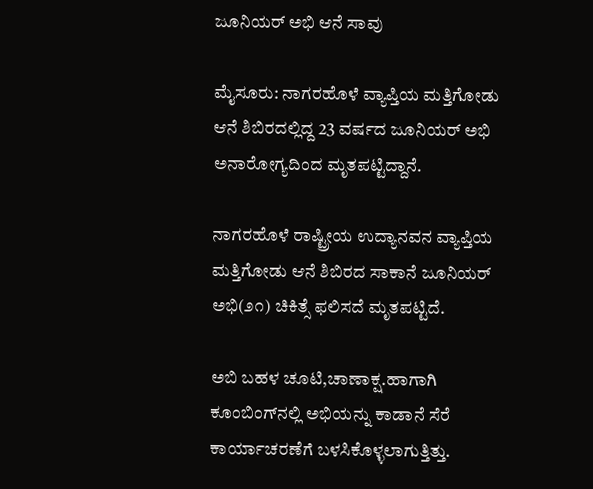ಜೂನಿಯರ್ ಅಭಿ ಆನೆ ಸಾವು

ಮೈಸೂರು: ನಾಗರಹೊಳೆ ವ್ಯಾಪ್ತಿಯ ಮತ್ತಿಗೋಡು ಆನೆ ಶಿಬಿರದಲ್ಲಿದ್ದ 23 ವರ್ಷದ ಜೂನಿಯರ್ ಅಭಿ ಅನಾರೋಗ್ಯದಿಂದ ಮೃತಪಟ್ಟಿದ್ದಾನೆ.

ನಾಗರಹೊಳೆ ರಾಷ್ಟ್ರೀಯ ಉದ್ಯಾನವನ ವ್ಯಾಪ್ತಿಯ ಮತ್ತಿಗೋಡು ಆನೆ ಶಿಬಿರದ ಸಾಕಾನೆ ಜೂನಿಯರ್ ಅಭಿ(೨೧) ಚಿಕಿತ್ಸೆ ಫಲಿಸದೆ ಮೃತಪಟ್ಟಿದೆ.

ಅಬಿ ಬಹಳ ಚೂಟಿ,ಚಾಣಾಕ್ಷ.ಹಾಗಾಗಿ ಕೂಂಬಿಂಗ್‌ನಲ್ಲಿ ಅಭಿಯನ್ನು ಕಾಡಾನೆ ಸೆರೆ ಕಾರ್ಯಾಚರಣೆಗೆ ಬಳಸಿಕೊಳ್ಳಲಾಗುತ್ತಿತ್ತು.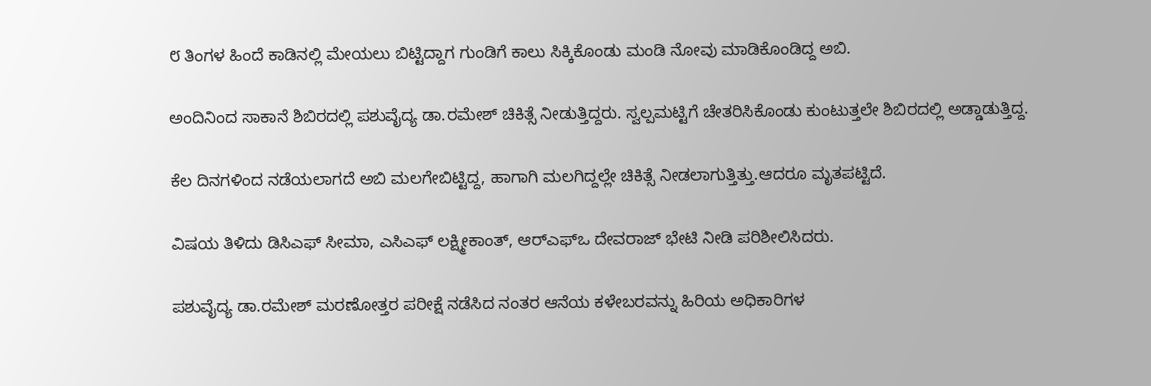೮ ತಿಂಗಳ ಹಿಂದೆ ಕಾಡಿನಲ್ಲಿ ಮೇಯಲು ಬಿಟ್ಟಿದ್ದಾಗ ಗುಂಡಿಗೆ ಕಾಲು ಸಿಕ್ಕಿಕೊಂಡು ಮಂಡಿ ನೋವು ಮಾಡಿಕೊಂಡಿದ್ದ ಅಬಿ.

ಅಂದಿನಿಂದ ಸಾಕಾನೆ ಶಿಬಿರದಲ್ಲಿ ಪಶುವೈದ್ಯ ಡಾ.ರಮೇಶ್ ಚಿಕಿತ್ಸೆ ನೀಡುತ್ತಿದ್ದರು. ಸ್ವಲ್ಪಮಟ್ಟಿಗೆ ಚೇತರಿಸಿಕೊಂಡು ಕುಂಟುತ್ತಲೇ ಶಿಬಿರದಲ್ಲಿ ಅಡ್ಡಾಡುತ್ತಿದ್ದ.

ಕೆಲ ದಿನಗಳಿಂದ ನಡೆಯಲಾಗದೆ ಅಬಿ ಮಲಗೇಬಿಟ್ಟಿದ್ದ, ಹಾಗಾಗಿ ಮಲಗಿದ್ದಲ್ಲೇ ಚಿಕಿತ್ಸೆ ನೀಡಲಾಗುತ್ತಿತ್ತು.ಆದರೂ ಮೃತಪಟ್ಟಿದೆ.

ವಿಷಯ ತಿಳಿದು ಡಿಸಿಎಫ್ ಸೀಮಾ, ಎಸಿಎಫ್ ಲಕ್ಷ್ಮೀಕಾಂತ್, ಆರ್‌ಎಫ್‌ಒ ದೇವರಾಜ್ ಭೇಟಿ ನೀಡಿ ಪರಿಶೀಲಿಸಿದರು.

ಪಶುವೈದ್ಯ ಡಾ.ರಮೇಶ್ ಮರಣೋತ್ತರ ಪರೀಕ್ಷೆ ನಡೆಸಿದ ನಂತರ ಆನೆಯ ಕಳೇಬರವನ್ನು ಹಿರಿಯ ಅಧಿಕಾರಿಗಳ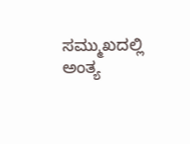ಸಮ್ಮುಖದಲ್ಲಿ ಅಂತ್ಯ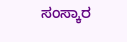ಸಂಸ್ಕಾರ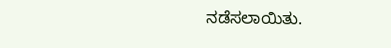ನಡೆಸಲಾಯಿತು.